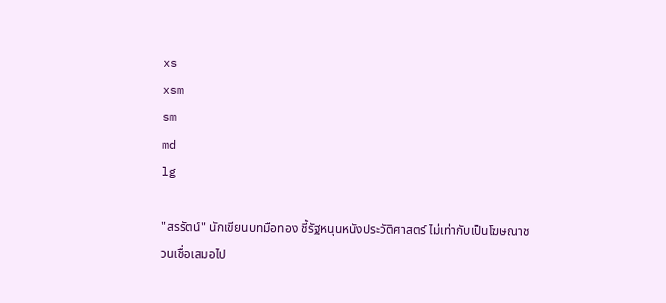xs
xsm
sm
md
lg

"สรรัตน์" นักเขียนบทมือทอง ชี้รัฐหนุนหนังประวัติศาสตร์ ไม่เท่ากับเป็นโฆษณาชวนเชื่อเสมอไป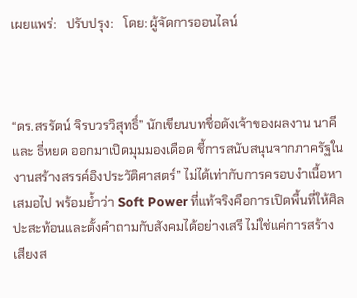เผยแพร่:   ปรับปรุง:   โดย: ผู้จัดการออนไลน์



“ดร.สรรัตน์ จิรบวรวิสุทธิ์” นักเขียนบทชื่อดังเจ้าของผลงาน นาคี และ ธี่หยด ออกมาเปิดมุมมองเดือด ชี้การสนับสนุนจากภาครัฐในงานสร้างสรรค์อิงประวัติศาสตร์” ไม่ได้เท่ากับการครอบงำเนื้อหาเสมอไป พร้อมย้ำว่า Soft Power ที่แท้จริงคือการเปิดพื้นที่ให้ศิลปะสะท้อนและตั้งคำถามกับสังคมได้อย่างเสรี ไม่ใช่แค่การสร้างเสียงส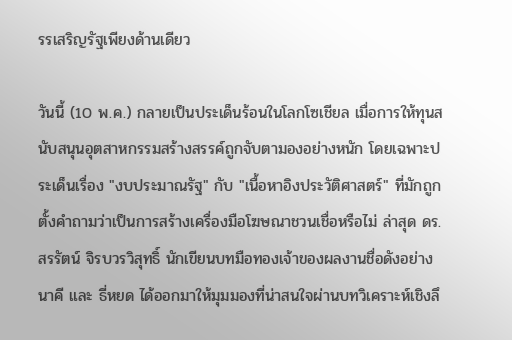รรเสริญรัฐเพียงด้านเดียว

วันนี้ (10 พ.ค.) กลายเป็นประเด็นร้อนในโลกโซเชียล เมื่อการให้ทุนสนับสนุนอุตสาหกรรมสร้างสรรค์ถูกจับตามองอย่างหนัก โดยเฉพาะประเด็นเรื่อง "งบประมาณรัฐ" กับ "เนื้อหาอิงประวัติศาสตร์" ที่มักถูกตั้งคำถามว่าเป็นการสร้างเครื่องมือโฆษณาชวนเชื่อหรือไม่ ล่าสุด ดร.สรรัตน์ จิรบวรวิสุทธิ์ นักเขียนบทมือทองเจ้าของผลงานชื่อดังอย่าง นาคี และ ธี่หยด ได้ออกมาให้มุมมองที่น่าสนใจผ่านบทวิเคราะห์เชิงลึ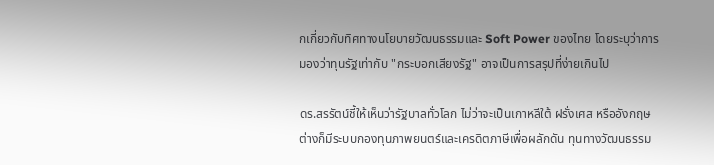กเกี่ยวกับทิศทางนโยบายวัฒนธรรมและ Soft Power ของไทย โดยระบุว่าการมองว่าทุนรัฐเท่ากับ "กระบอกเสียงรัฐ" อาจเป็นการสรุปที่ง่ายเกินไป

ดร.สรรัตน์ชี้ให้เห็นว่ารัฐบาลทั่วโลก ไม่ว่าจะเป็นเกาหลีใต้ ฝรั่งเศส หรืออังกฤษ ต่างก็มีระบบกองทุนภาพยนตร์และเครดิตภาษีเพื่อผลักดัน ทุนทางวัฒนธรรม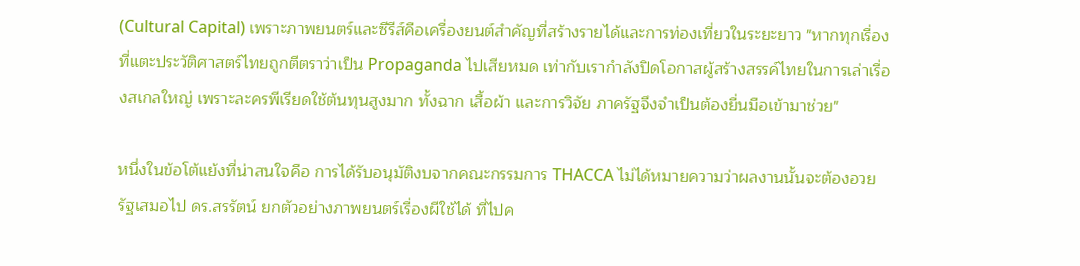(Cultural Capital) เพราะภาพยนตร์และซีรีส์คือเครื่องยนต์สำคัญที่สร้างรายได้และการท่องเที่ยวในระยะยาว "หากทุกเรื่องที่แตะประวัติศาสตร์ไทยถูกตีตราว่าเป็น Propaganda ไปเสียหมด เท่ากับเรากำลังปิดโอกาสผู้สร้างสรรค์ไทยในการเล่าเรื่องสเกลใหญ่ เพราะละครพีเรียดใช้ต้นทุนสูงมาก ทั้งฉาก เสื้อผ้า และการวิจัย ภาครัฐจึงจำเป็นต้องยื่นมือเข้ามาช่วย"

หนึ่งในข้อโต้แย้งที่น่าสนใจคือ การได้รับอนุมัติงบจากคณะกรรมการ THACCA ไม่ได้หมายความว่าผลงานนั้นจะต้องอวยรัฐเสมอไป ดร.สรรัตน์ ยกตัวอย่างภาพยนตร์เรื่องผีใช้ได้ ที่ไปค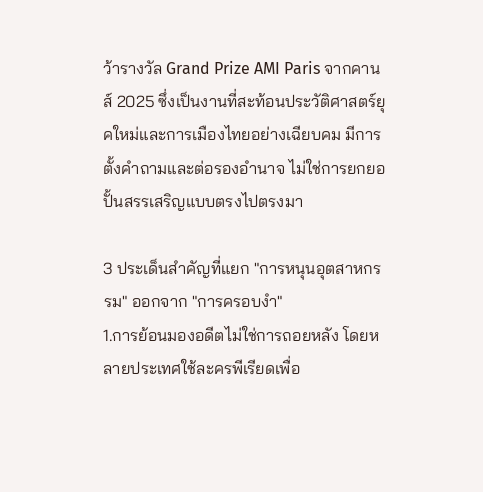ว้ารางวัล Grand Prize AMI Paris จากคานส์ 2025 ซึ่งเป็นงานที่สะท้อนประวัติศาสตร์ยุคใหม่และการเมืองไทยอย่างเฉียบคม มีการตั้งคำถามและต่อรองอำนาจ ไม่ใช่การยกยอปั้นสรรเสริญแบบตรงไปตรงมา

3 ประเด็นสำคัญที่แยก "การหนุนอุตสาหกรรม" ออกจาก "การครอบงำ"
1.การย้อนมองอดีตไม่ใช่การถอยหลัง โดยหลายประเทศใช้ละครพีเรียดเพื่อ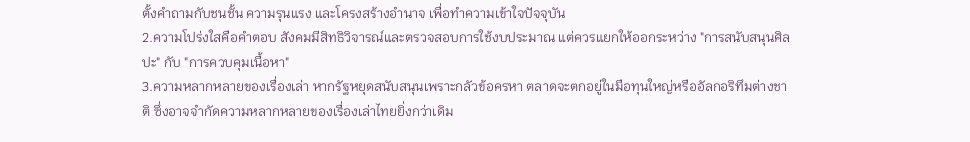ตั้งคำถามกับชนชั้น ความรุนแรง และโครงสร้างอำนาจ เพื่อทำความเข้าใจปัจจุบัน
2.ความโปร่งใสคือคำตอบ สังคมมีสิทธิวิจารณ์และตรวจสอบการใช้งบประมาณ แต่ควรแยกให้ออกระหว่าง "การสนับสนุนศิลปะ" กับ "การควบคุมเนื้อหา"
3.ความหลากหลายของเรื่องเล่า หากรัฐหยุดสนับสนุนเพราะกลัวข้อครหา ตลาดจะตกอยู่ในมือทุนใหญ่หรืออัลกอริทึมต่างชาติ ซึ่งอาจจำกัดความหลากหลายของเรื่องเล่าไทยยิ่งกว่าเดิม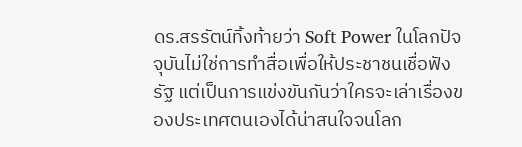ดร.สรรัตน์ทิ้งท้ายว่า Soft Power ในโลกปัจจุบันไม่ใช่การทำสื่อเพื่อให้ประชาชนเชื่อฟังรัฐ แต่เป็นการแข่งขันกันว่าใครจะเล่าเรื่องของประเทศตนเองได้น่าสนใจจนโลก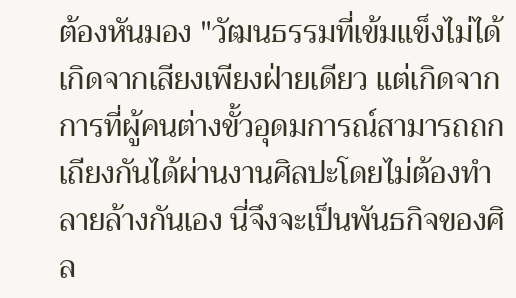ต้องหันมอง "วัฒนธรรมที่เข้มแข็งไม่ได้เกิดจากเสียงเพียงฝ่ายเดียว แต่เกิดจากการที่ผู้คนต่างขั้วอุดมการณ์สามารถถกเถียงกันได้ผ่านงานศิลปะโดยไม่ต้องทำลายล้างกันเอง นี่จึงจะเป็นพันธกิจของศิล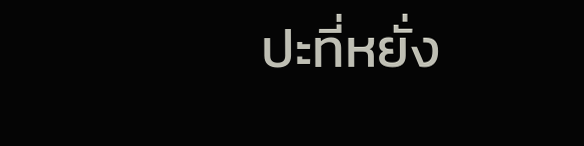ปะที่หยั่ง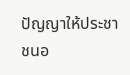ปัญญาให้ประชาชนอ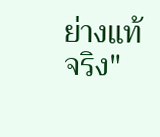ย่างแท้จริง"